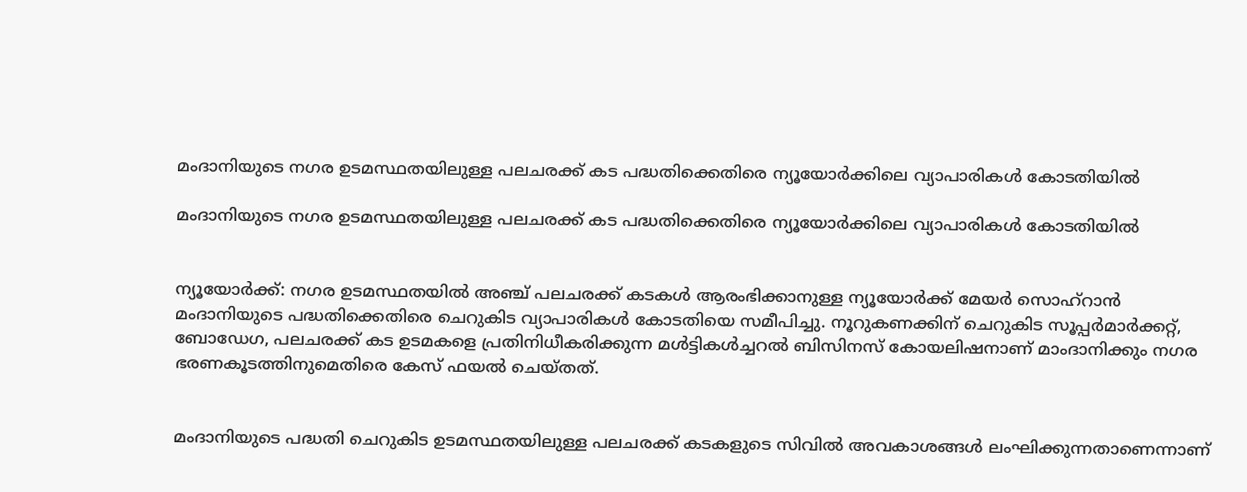മംദാനിയുടെ നഗര ഉടമസ്ഥതയിലുള്ള പലചരക്ക് കട പദ്ധതിക്കെതിരെ ന്യൂയോര്‍ക്കിലെ വ്യാപാരികള്‍ കോടതിയില്‍

മംദാനിയുടെ നഗര ഉടമസ്ഥതയിലുള്ള പലചരക്ക് കട പദ്ധതിക്കെതിരെ ന്യൂയോര്‍ക്കിലെ വ്യാപാരികള്‍ കോടതിയില്‍


ന്യൂയോര്‍ക്ക്: നഗര ഉടമസ്ഥതയില്‍ അഞ്ച് പലചരക്ക് കടകള്‍ ആരംഭിക്കാനുള്ള ന്യൂയോര്‍ക്ക് മേയര്‍ സൊഹ്റാന്‍ മംദാനിയുടെ പദ്ധതിക്കെതിരെ ചെറുകിട വ്യാപാരികള്‍ കോടതിയെ സമീപിച്ചു. നൂറുകണക്കിന് ചെറുകിട സൂപ്പര്‍മാര്‍ക്കറ്റ്, ബോഡേഗ, പലചരക്ക് കട ഉടമകളെ പ്രതിനിധീകരിക്കുന്ന മള്‍ട്ടികള്‍ച്ചറല്‍ ബിസിനസ് കോയലിഷനാണ് മാംദാനിക്കും നഗര ഭരണകൂടത്തിനുമെതിരെ കേസ് ഫയല്‍ ചെയ്തത്.


മംദാനിയുടെ പദ്ധതി ചെറുകിട ഉടമസ്ഥതയിലുള്ള പലചരക്ക് കടകളുടെ സിവില്‍ അവകാശങ്ങള്‍ ലംഘിക്കുന്നതാണെന്നാണ്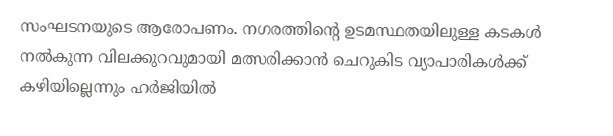സംഘടനയുടെ ആരോപണം. നഗരത്തിന്റെ ഉടമസ്ഥതയിലുള്ള കടകള്‍ നല്‍കുന്ന വിലക്കുറവുമായി മത്സരിക്കാന്‍ ചെറുകിട വ്യാപാരികള്‍ക്ക് കഴിയില്ലെന്നും ഹര്‍ജിയില്‍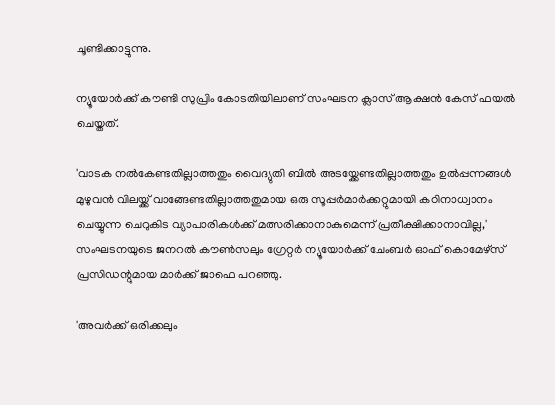ചൂണ്ടിക്കാട്ടുന്നു.

ന്യൂയോര്‍ക്ക് കൗണ്ടി സുപ്രിം കോടതിയിലാണ് സംഘടന ക്ലാസ് ആക്ഷന്‍ കേസ് ഫയല്‍ ചെയ്തത്.

'വാടക നല്‍കേണ്ടതില്ലാത്തതും വൈദ്യുതി ബില്‍ അടയ്ക്കേണ്ടതില്ലാത്തതും ഉല്‍പ്പന്നങ്ങള്‍ മുഴുവന്‍ വിലയ്ക്ക് വാങ്ങേണ്ടതില്ലാത്തതുമായ ഒരു സൂപ്പര്‍മാര്‍ക്കറ്റുമായി കഠിനാധ്വാനം ചെയ്യുന്ന ചെറുകിട വ്യാപാരികള്‍ക്ക് മത്സരിക്കാനാകുമെന്ന് പ്രതീക്ഷിക്കാനാവില്ല,' സംഘടനയുടെ ജനറല്‍ കൗണ്‍സലും ഗ്രേറ്റര്‍ ന്യൂയോര്‍ക്ക് ചേംബര്‍ ഓഫ് കൊമേഴ്സ് പ്രസിഡന്റുമായ മാര്‍ക്ക് ജാഫെ പറഞ്ഞു.

'അവര്‍ക്ക് ഒരിക്കലും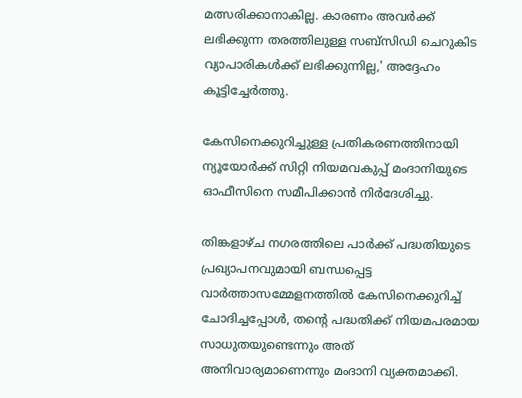മത്സരിക്കാനാകില്ല. കാരണം അവര്‍ക്ക് ലഭിക്കുന്ന തരത്തിലുള്ള സബ്‌സിഡി ചെറുകിട വ്യാപാരികള്‍ക്ക് ലഭിക്കുന്നില്ല,' അദ്ദേഹം കൂട്ടിച്ചേര്‍ത്തു.

കേസിനെക്കുറിച്ചുള്ള പ്രതികരണത്തിനായി ന്യൂയോര്‍ക്ക് സിറ്റി നിയമവകുപ്പ് മംദാനിയുടെ ഓഫീസിനെ സമീപിക്കാന്‍ നിര്‍ദേശിച്ചു.

തിങ്കളാഴ്ച നഗരത്തിലെ പാര്‍ക്ക് പദ്ധതിയുടെ പ്രഖ്യാപനവുമായി ബന്ധപ്പെട്ട വാര്‍ത്താസമ്മേളനത്തില്‍ കേസിനെക്കുറിച്ച് ചോദിച്ചപ്പോള്‍, തന്റെ പദ്ധതിക്ക് നിയമപരമായ സാധുതയുണ്ടെന്നും അത് അനിവാര്യമാണെന്നും മംദാനി വ്യക്തമാക്കി.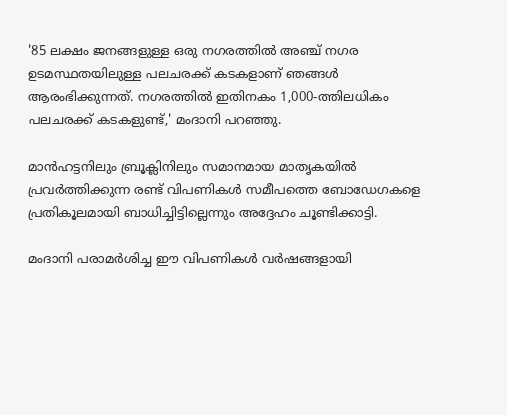'85 ലക്ഷം ജനങ്ങളുള്ള ഒരു നഗരത്തില്‍ അഞ്ച് നഗര ഉടമസ്ഥതയിലുള്ള പലചരക്ക് കടകളാണ് ഞങ്ങള്‍ ആരംഭിക്കുന്നത്. നഗരത്തില്‍ ഇതിനകം 1,000-ത്തിലധികം പലചരക്ക് കടകളുണ്ട്,' മംദാനി പറഞ്ഞു.

മാന്‍ഹട്ടനിലും ബ്രൂക്ലിനിലും സമാനമായ മാതൃകയില്‍ പ്രവര്‍ത്തിക്കുന്ന രണ്ട് വിപണികള്‍ സമീപത്തെ ബോഡേഗകളെ പ്രതികൂലമായി ബാധിച്ചിട്ടില്ലെന്നും അദ്ദേഹം ചൂണ്ടിക്കാട്ടി.

മംദാനി പരാമര്‍ശിച്ച ഈ വിപണികള്‍ വര്‍ഷങ്ങളായി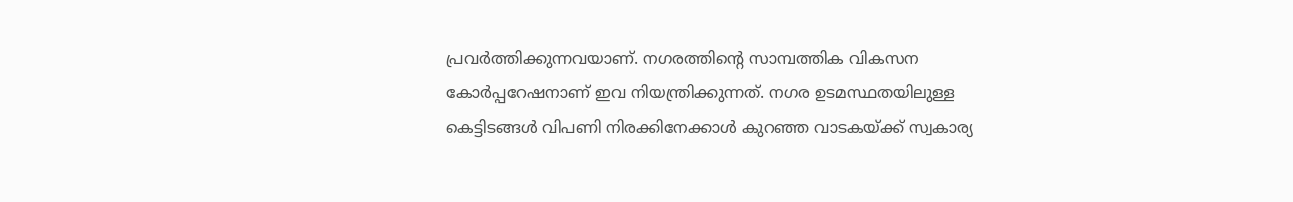പ്രവര്‍ത്തിക്കുന്നവയാണ്. നഗരത്തിന്റെ സാമ്പത്തിക വികസന കോര്‍പ്പറേഷനാണ് ഇവ നിയന്ത്രിക്കുന്നത്. നഗര ഉടമസ്ഥതയിലുള്ള കെട്ടിടങ്ങള്‍ വിപണി നിരക്കിനേക്കാള്‍ കുറഞ്ഞ വാടകയ്ക്ക് സ്വകാര്യ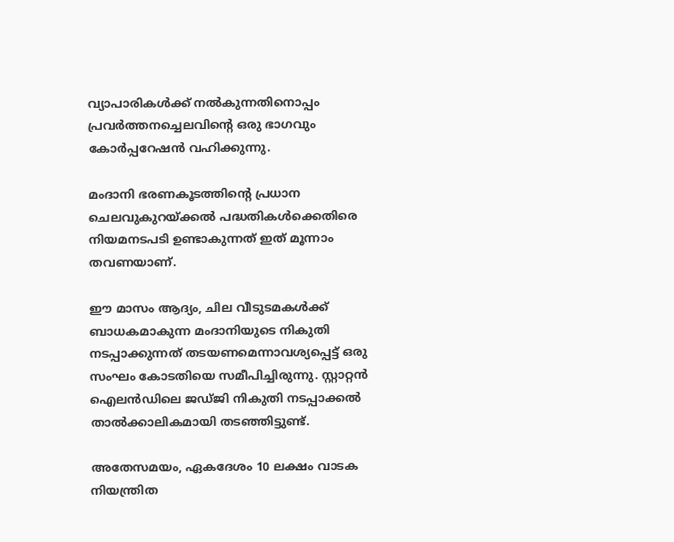വ്യാപാരികള്‍ക്ക് നല്‍കുന്നതിനൊപ്പം പ്രവര്‍ത്തനച്ചെലവിന്റെ ഒരു ഭാഗവും കോര്‍പ്പറേഷന്‍ വഹിക്കുന്നു.

മംദാനി ഭരണകൂടത്തിന്റെ പ്രധാന ചെലവുകുറയ്ക്കല്‍ പദ്ധതികള്‍ക്കെതിരെ നിയമനടപടി ഉണ്ടാകുന്നത് ഇത് മൂന്നാം തവണയാണ്.

ഈ മാസം ആദ്യം, ചില വീടുടമകള്‍ക്ക് ബാധകമാകുന്ന മംദാനിയുടെ നികുതി നടപ്പാക്കുന്നത് തടയണമെന്നാവശ്യപ്പെട്ട് ഒരു സംഘം കോടതിയെ സമീപിച്ചിരുന്നു. സ്റ്റാറ്റന്‍ ഐലന്‍ഡിലെ ജഡ്ജി നികുതി നടപ്പാക്കല്‍ താല്‍ക്കാലികമായി തടഞ്ഞിട്ടുണ്ട്.

അതേസമയം, ഏകദേശം 10 ലക്ഷം വാടക നിയന്ത്രിത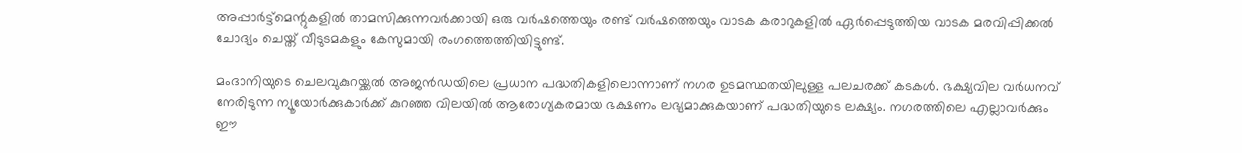അപ്പാര്‍ട്ട്മെന്റുകളില്‍ താമസിക്കുന്നവര്‍ക്കായി ഒരു വര്‍ഷത്തെയും രണ്ട് വര്‍ഷത്തെയും വാടക കരാറുകളില്‍ ഏര്‍പ്പെടുത്തിയ വാടക മരവിപ്പിക്കല്‍ ചോദ്യം ചെയ്ത് വീടുടമകളും കേസുമായി രംഗത്തെത്തിയിട്ടുണ്ട്.

മംദാനിയുടെ ചെലവുകുറയ്ക്കല്‍ അജന്‍ഡയിലെ പ്രധാന പദ്ധതികളിലൊന്നാണ് നഗര ഉടമസ്ഥതയിലുള്ള പലചരക്ക് കടകള്‍. ഭക്ഷ്യവില വര്‍ധനവ് നേരിടുന്ന ന്യൂയോര്‍ക്കുകാര്‍ക്ക് കുറഞ്ഞ വിലയില്‍ ആരോഗ്യകരമായ ഭക്ഷണം ലഭ്യമാക്കുകയാണ് പദ്ധതിയുടെ ലക്ഷ്യം. നഗരത്തിലെ എല്ലാവര്‍ക്കും ഈ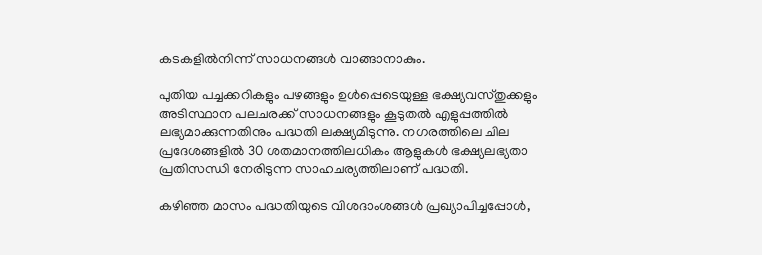കടകളില്‍നിന്ന് സാധനങ്ങള്‍ വാങ്ങാനാകും.

പുതിയ പച്ചക്കറികളും പഴങ്ങളും ഉള്‍പ്പെടെയുള്ള ഭക്ഷ്യവസ്തുക്കളും അടിസ്ഥാന പലചരക്ക് സാധനങ്ങളും കൂടുതല്‍ എളുപ്പത്തില്‍ ലഭ്യമാക്കുന്നതിനും പദ്ധതി ലക്ഷ്യമിടുന്നു. നഗരത്തിലെ ചില പ്രദേശങ്ങളില്‍ 30 ശതമാനത്തിലധികം ആളുകള്‍ ഭക്ഷ്യലഭ്യതാ പ്രതിസന്ധി നേരിടുന്ന സാഹചര്യത്തിലാണ് പദ്ധതി.

കഴിഞ്ഞ മാസം പദ്ധതിയുടെ വിശദാംശങ്ങള്‍ പ്രഖ്യാപിച്ചപ്പോള്‍,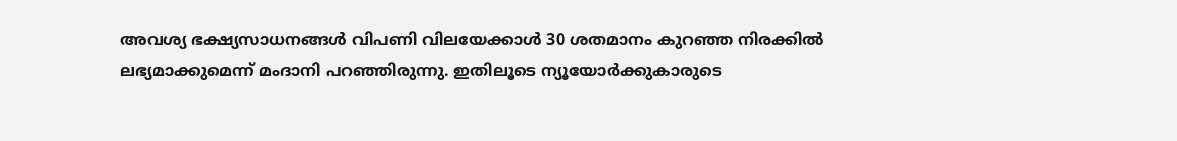അവശ്യ ഭക്ഷ്യസാധനങ്ങള്‍ വിപണി വിലയേക്കാള്‍ 30 ശതമാനം കുറഞ്ഞ നിരക്കില്‍ ലഭ്യമാക്കുമെന്ന് മംദാനി പറഞ്ഞിരുന്നു. ഇതിലൂടെ ന്യൂയോര്‍ക്കുകാരുടെ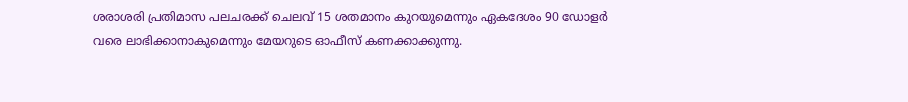ശരാശരി പ്രതിമാസ പലചരക്ക് ചെലവ് 15 ശതമാനം കുറയുമെന്നും ഏകദേശം 90 ഡോളര്‍ വരെ ലാഭിക്കാനാകുമെന്നും മേയറുടെ ഓഫീസ് കണക്കാക്കുന്നു.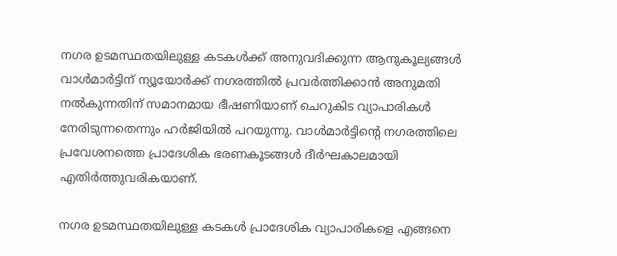നഗര ഉടമസ്ഥതയിലുള്ള കടകള്‍ക്ക് അനുവദിക്കുന്ന ആനുകൂല്യങ്ങള്‍ വാള്‍മാര്‍ട്ടിന് ന്യൂയോര്‍ക്ക് നഗരത്തില്‍ പ്രവര്‍ത്തിക്കാന്‍ അനുമതി നല്‍കുന്നതിന് സമാനമായ ഭീഷണിയാണ് ചെറുകിട വ്യാപാരികള്‍ നേരിടുന്നതെന്നും ഹര്‍ജിയില്‍ പറയുന്നു. വാള്‍മാര്‍ട്ടിന്റെ നഗരത്തിലെ പ്രവേശനത്തെ പ്രാദേശിക ഭരണകൂടങ്ങള്‍ ദീര്‍ഘകാലമായി എതിര്‍ത്തുവരികയാണ്.

നഗര ഉടമസ്ഥതയിലുള്ള കടകള്‍ പ്രാദേശിക വ്യാപാരികളെ എങ്ങനെ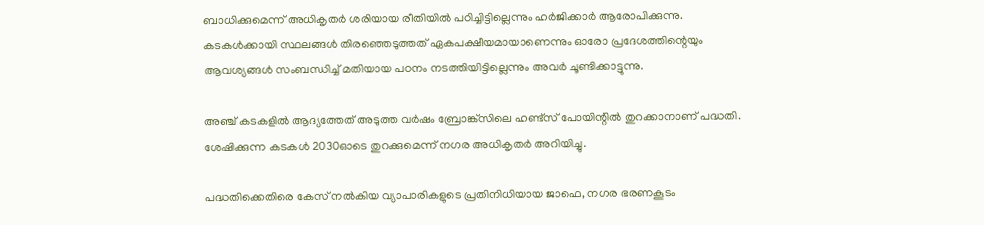ബാധിക്കുമെന്ന് അധികൃതര്‍ ശരിയായ രീതിയില്‍ പഠിച്ചിട്ടില്ലെന്നും ഹര്‍ജിക്കാര്‍ ആരോപിക്കുന്നു. കടകള്‍ക്കായി സ്ഥലങ്ങള്‍ തിരഞ്ഞെടുത്തത് ഏകപക്ഷീയമായാണെന്നും ഓരോ പ്രദേശത്തിന്റെയും ആവശ്യങ്ങള്‍ സംബന്ധിച്ച് മതിയായ പഠനം നടത്തിയിട്ടില്ലെന്നും അവര്‍ ചൂണ്ടിക്കാട്ടുന്നു.

അഞ്ച് കടകളില്‍ ആദ്യത്തേത് അടുത്ത വര്‍ഷം ബ്രോങ്ക്‌സിലെ ഹണ്ട്‌സ് പോയിന്റില്‍ തുറക്കാനാണ് പദ്ധതി. ശേഷിക്കുന്ന കടകള്‍ 2030ഓടെ തുറക്കുമെന്ന് നഗര അധികൃതര്‍ അറിയിച്ചു.

പദ്ധതിക്കെതിരെ കേസ് നല്‍കിയ വ്യാപാരികളുടെ പ്രതിനിധിയായ ജാഫെ, നഗര ഭരണകൂടം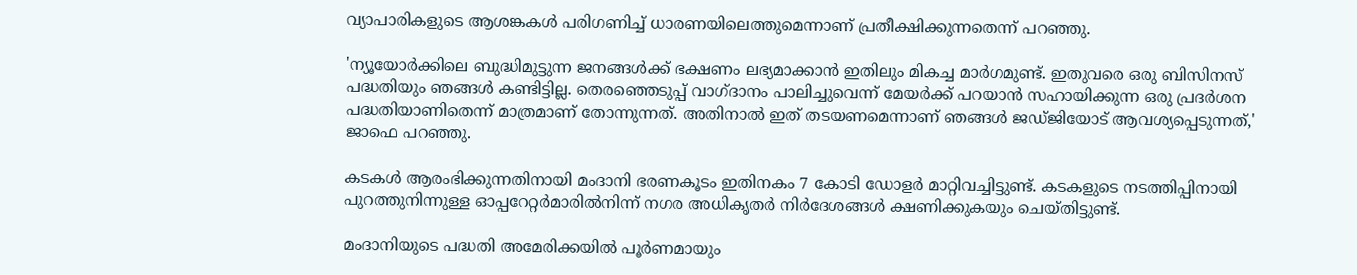വ്യാപാരികളുടെ ആശങ്കകള്‍ പരിഗണിച്ച് ധാരണയിലെത്തുമെന്നാണ് പ്രതീക്ഷിക്കുന്നതെന്ന് പറഞ്ഞു.

'ന്യൂയോര്‍ക്കിലെ ബുദ്ധിമുട്ടുന്ന ജനങ്ങള്‍ക്ക് ഭക്ഷണം ലഭ്യമാക്കാന്‍ ഇതിലും മികച്ച മാര്‍ഗമുണ്ട്. ഇതുവരെ ഒരു ബിസിനസ് പദ്ധതിയും ഞങ്ങള്‍ കണ്ടിട്ടില്ല. തെരഞ്ഞെടുപ്പ് വാഗ്ദാനം പാലിച്ചുവെന്ന് മേയര്‍ക്ക് പറയാന്‍ സഹായിക്കുന്ന ഒരു പ്രദര്‍ശന പദ്ധതിയാണിതെന്ന് മാത്രമാണ് തോന്നുന്നത്. അതിനാല്‍ ഇത് തടയണമെന്നാണ് ഞങ്ങള്‍ ജഡ്ജിയോട് ആവശ്യപ്പെടുന്നത്,' ജാഫെ പറഞ്ഞു.

കടകള്‍ ആരംഭിക്കുന്നതിനായി മംദാനി ഭരണകൂടം ഇതിനകം 7 കോടി ഡോളര്‍ മാറ്റിവച്ചിട്ടുണ്ട്. കടകളുടെ നടത്തിപ്പിനായി പുറത്തുനിന്നുള്ള ഓപ്പറേറ്റര്‍മാരില്‍നിന്ന് നഗര അധികൃതര്‍ നിര്‍ദേശങ്ങള്‍ ക്ഷണിക്കുകയും ചെയ്തിട്ടുണ്ട്.

മംദാനിയുടെ പദ്ധതി അമേരിക്കയില്‍ പൂര്‍ണമായും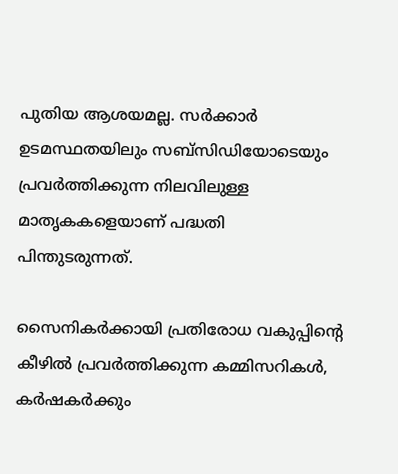പുതിയ ആശയമല്ല. സര്‍ക്കാര്‍ ഉടമസ്ഥതയിലും സബ്‌സിഡിയോടെയും പ്രവര്‍ത്തിക്കുന്ന നിലവിലുള്ള മാതൃകകളെയാണ് പദ്ധതി പിന്തുടരുന്നത്.

സൈനികര്‍ക്കായി പ്രതിരോധ വകുപ്പിന്റെ കീഴില്‍ പ്രവര്‍ത്തിക്കുന്ന കമ്മിസറികള്‍, കര്‍ഷകര്‍ക്കും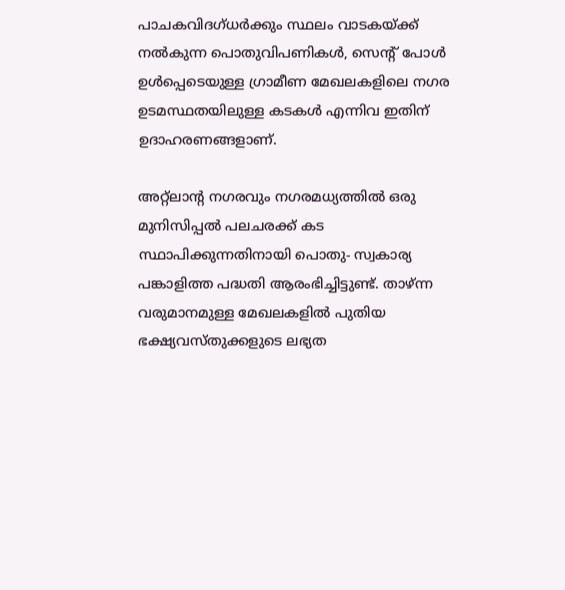പാചകവിദഗ്ധര്‍ക്കും സ്ഥലം വാടകയ്ക്ക് നല്‍കുന്ന പൊതുവിപണികള്‍, സെന്റ് പോള്‍ ഉള്‍പ്പെടെയുള്ള ഗ്രാമീണ മേഖലകളിലെ നഗര ഉടമസ്ഥതയിലുള്ള കടകള്‍ എന്നിവ ഇതിന് ഉദാഹരണങ്ങളാണ്.

അറ്റ്‌ലാന്റ നഗരവും നഗരമധ്യത്തില്‍ ഒരു മുനിസിപ്പല്‍ പലചരക്ക് കട സ്ഥാപിക്കുന്നതിനായി പൊതു- സ്വകാര്യ പങ്കാളിത്ത പദ്ധതി ആരംഭിച്ചിട്ടുണ്ട്. താഴ്ന്ന വരുമാനമുള്ള മേഖലകളില്‍ പുതിയ ഭക്ഷ്യവസ്തുക്കളുടെ ലഭ്യത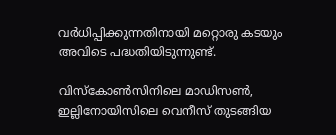വര്‍ധിപ്പിക്കുന്നതിനായി മറ്റൊരു കടയും അവിടെ പദ്ധതിയിടുന്നുണ്ട്.

വിസ്‌കോണ്‍സിനിലെ മാഡിസണ്‍, ഇല്ലിനോയിസിലെ വെനീസ് തുടങ്ങിയ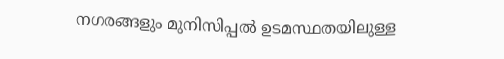നഗരങ്ങളും മുനിസിപ്പല്‍ ഉടമസ്ഥതയിലുള്ള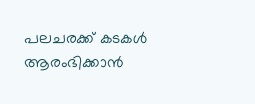പലചരക്ക് കടകള്‍ ആരംഭിക്കാന്‍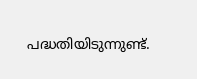പദ്ധതിയിടുന്നുണ്ട്.